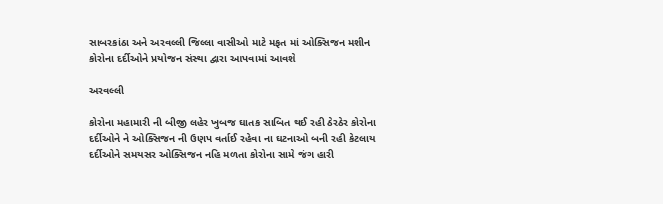સાબરકાંઠા અને અરવલ્લી જિલ્લા વાસીઓ માટે મફત માં ઓક્સિજન મશીન કોરોના દર્દીઓને પ્રયોજન સંસ્થા દ્વારા આપવામાં આવશે

અરવલ્લી

કોરોના મહામારી ની બીજી લહેર ખુબજ ઘાતક સાબિત થઈ રહી ઠેરઠેર કોરોના  દર્દીઓને ને ઓક્સિજન ની ઉણપ વર્તાઈ રહેવા ના ઘટનાઓ બની રહી કેટલાય દર્દીઓને સમયસર ઓક્સિજન નહિ મળતા કોરોના સામે જંગ હારી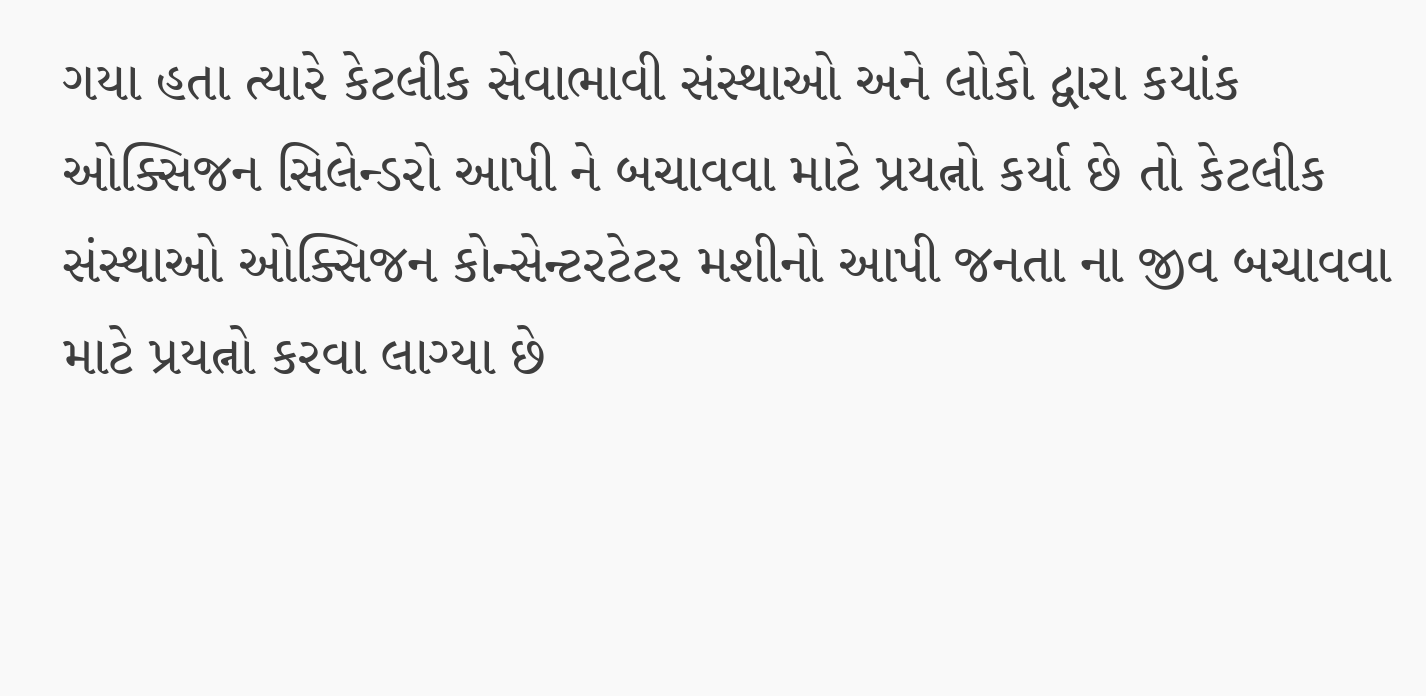ગયા હતા ત્યારે કેટલીક સેવાભાવી સંસ્થાઓ અને લોકો દ્વારા કયાંક ઓક્સિજન સિલેન્ડરો આપી ને બચાવવા માટે પ્રયત્નો કર્યા છે તો કેટલીક સંસ્થાઓ ઓક્સિજન કોન્સેન્ટરટેટર મશીનો આપી જનતા ના જીવ બચાવવા માટે પ્રયત્નો કરવા લાગ્યા છે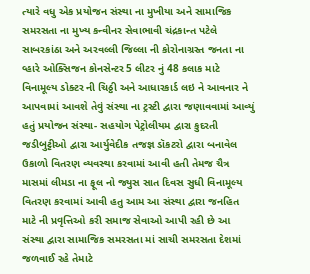ત્યારે વધુ એક પ્રયોજન સંસ્થા ના મુખીયા અને સામાજિક સમરસતા ના મુખ્ય કન્વીનર સેવાભાવી ચંદ્રકાન્ત પટેલે સાબરકાંઠા અને અરવલ્લી જિલ્લા ની કોરોનાગ્રસ્ત જનતા ના વ્હારે ઓક્સિજન કોનસેન્ટર 5 લીટર નું 48 કલાક માટે વિનામૂલ્ય ડોક્ટર ની ચિઠ્ઠી અને આધારકાર્ડ લઇ ને આવનાર ને આપવામાં આવશે તેવું સંસ્થા ના ટ્રસ્ટી દ્વારા જણાવવામાં આવ્યું હતું પ્રયોજન સંસ્થા- સહયોગ પેટ્રોલીયમ દ્વારા કુદરતી જડીબુટ્ટીઓ દ્વારા આર્યુવેદીક તજજ્ઞ ડૉકટરો દ્વારા બનાવેલ ઉકાળો વિતરણ વ્યવસ્થા કરવામાં આવી હતી તેમજ ચૈત્ર માસમાં લીમડા ના ફૂલ નો જ્યુસ સાત દિવસ સુધી વિનામૂલ્ય વિતરણ કરવામાં આવી હતુ આમ આ સંસ્થા દ્વારા જનહિત માટે ની પ્રવૃત્તિઓ કરી સમાજ સેવાઓ આપી રહી છે આ  સંસ્થા દ્વારા સામાજિક સમરસતા માં સાચી સમરસતા દેશમાં જળવાઈ રહે તેમાટે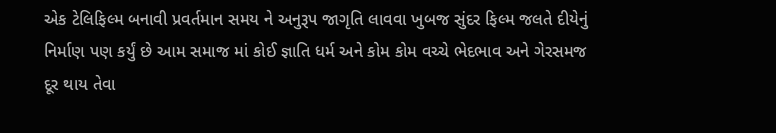એક ટેલિફિલ્મ બનાવી પ્રવર્તમાન સમય ને અનુરૂપ જાગૃતિ લાવવા ખુબજ સુંદર ફિલ્મ જલતે દીયેનું નિર્માણ પણ કર્યું છે આમ સમાજ માં કોઈ જ્ઞાતિ ધર્મ અને કોમ કોમ વચ્ચે ભેદભાવ અને ગેરસમજ દૂર થાય તેવા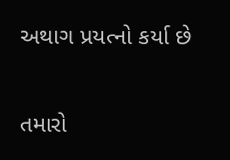અથાગ પ્રયત્નો કર્યા છે

તમારો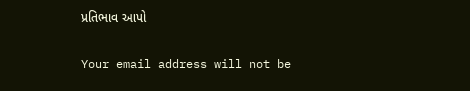પ્રતિભાવ આપો

Your email address will not be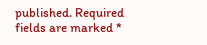published. Required fields are marked *